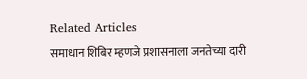Related Articles
समाधान शिबिर म्हणजे प्रशासनाला जनतेच्या दारी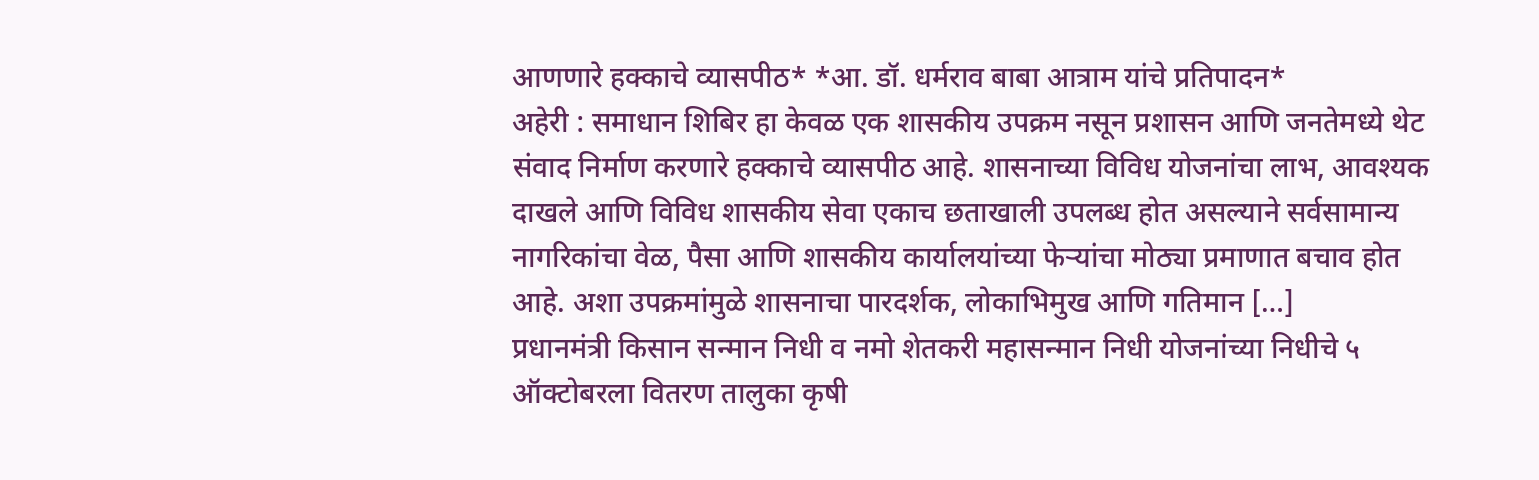आणणारे हक्काचे व्यासपीठ* *आ. डॉ. धर्मराव बाबा आत्राम यांचे प्रतिपादन*
अहेरी : समाधान शिबिर हा केवळ एक शासकीय उपक्रम नसून प्रशासन आणि जनतेमध्ये थेट संवाद निर्माण करणारे हक्काचे व्यासपीठ आहे. शासनाच्या विविध योजनांचा लाभ, आवश्यक दाखले आणि विविध शासकीय सेवा एकाच छताखाली उपलब्ध होत असल्याने सर्वसामान्य नागरिकांचा वेळ, पैसा आणि शासकीय कार्यालयांच्या फेऱ्यांचा मोठ्या प्रमाणात बचाव होत आहे. अशा उपक्रमांमुळे शासनाचा पारदर्शक, लोकाभिमुख आणि गतिमान […]
प्रधानमंत्री किसान सन्मान निधी व नमो शेतकरी महासन्मान निधी योजनांच्या निधीचे ५ ऑक्टोबरला वितरण तालुका कृषी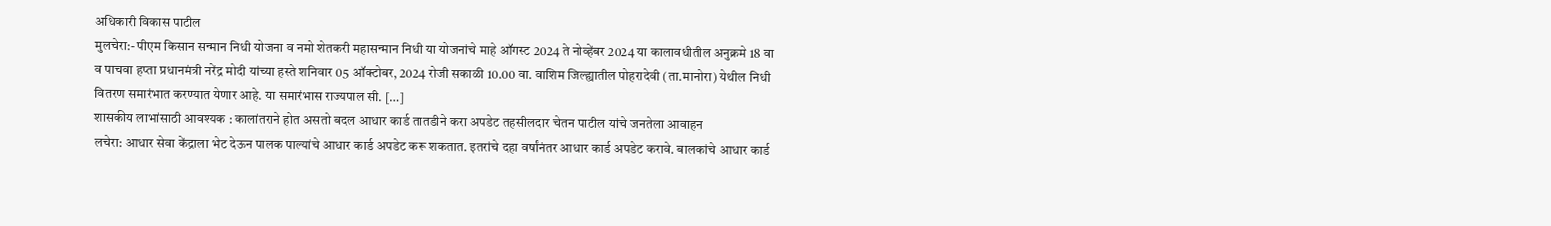अधिकारी विकास पाटील
मुलचेरा:- पीएम किसान सन्मान निधी योजना व नमो शेतकरी महासन्मान निधी या योजनांचे माहे ऑगस्ट 2024 ते नोव्हेंबर 2024 या कालावधीतील अनुक्रमे 18 वा व पाचवा हप्ता प्रधानमंत्री नरेंद्र मोदी यांच्या हस्ते शनिवार 05 ऑक्टोबर, 2024 रोजी सकाळी 10.00 वा. वाशिम जिल्ह्यातील पोहरादेवी (ता.मानोरा) येथील निधी वितरण समारंभात करण्यात येणार आहे. या समारंभास राज्यपाल सी. […]
शासकीय लाभांसाठी आवश्यक : कालांतराने होत असतो बदल आधार कार्ड तातडीने करा अपडेट तहसीलदार चेतन पाटील यांचे जनतेला आवाहन
लचेरा: आधार सेवा केंद्राला भेट देऊन पालक पाल्यांचे आधार कार्ड अपडेट करू शकतात. इतरांचे दहा वर्षांनंतर आधार कार्ड अपडेट करावे. बालकांचे आधार कार्ड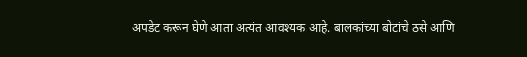अपडेट करून घेणे आता अत्यंत आवश्यक आहे. बालकांच्या बोटांचे ठसे आणि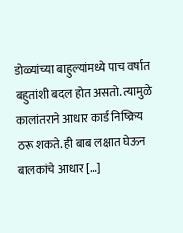डोळ्यांच्या बाहुल्यांमध्ये पाच वर्षात बहुतांशी बदल होत असतो. त्यामुळे कालांतराने आधार कार्ड निष्क्रिय ठरू शकते. ही बाब लक्षात घेऊन बालकांचे आधार […]